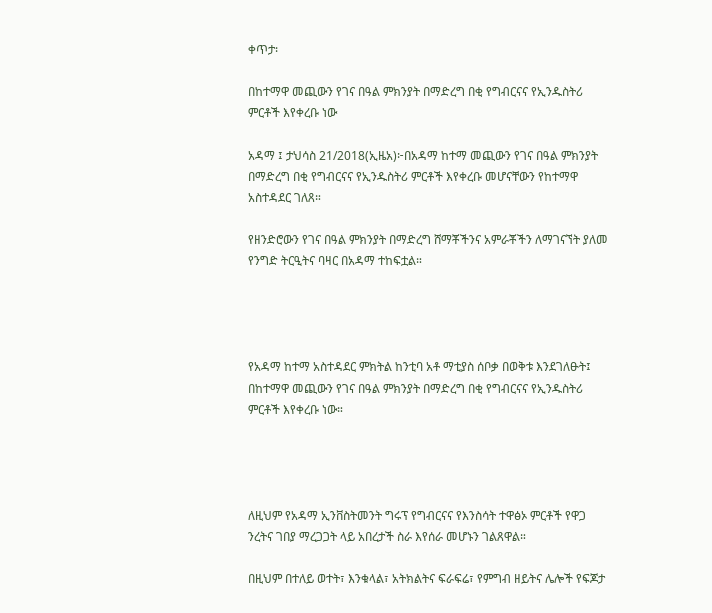ቀጥታ፡

በከተማዋ መጪውን የገና በዓል ምክንያት በማድረግ በቂ የግብርናና የኢንዱስትሪ ምርቶች እየቀረቡ ነው

አዳማ ፤ ታህሳስ 21/2018(ኢዜአ)፦በአዳማ ከተማ መጪውን የገና በዓል ምክንያት በማድረግ በቂ የግብርናና የኢንዱስትሪ ምርቶች እየቀረቡ መሆናቸውን የከተማዋ አስተዳደር ገለጸ።

የዘንድሮውን የገና በዓል ምክንያት በማድረግ ሸማቾችንና አምራቾችን ለማገናኘት ያለመ የንግድ ትርዒትና ባዛር በአዳማ ተከፍቷል።




የአዳማ ከተማ አስተዳደር ምክትል ከንቲባ አቶ ማቲያስ ሰቦቃ በወቅቱ እንደገለፁት፤ በከተማዋ መጪውን የገና በዓል ምክንያት በማድረግ በቂ የግብርናና የኢንዱስትሪ ምርቶች እየቀረቡ ነው።




ለዚህም የአዳማ ኢንቨስትመንት ግሩፕ የግብርናና የእንስሳት ተዋፅኦ ምርቶች የዋጋ ንረትና ገበያ ማረጋጋት ላይ አበረታች ስራ እየሰራ መሆኑን ገልጸዋል።

በዚህም በተለይ ወተት፣ እንቁላል፣ አትክልትና ፍራፍሬ፣ የምግብ ዘይትና ሌሎች የፍጆታ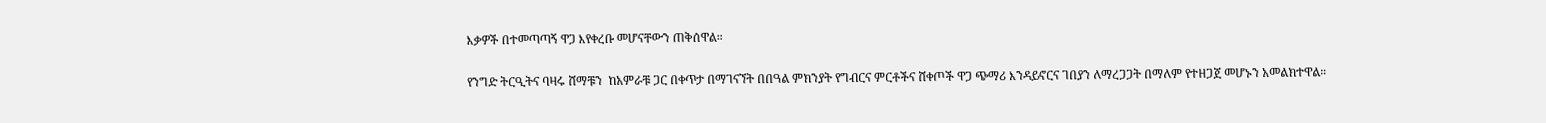እቃዎች በተመጣጣኝ ዋጋ እየቀረቡ መሆናቸውን ጠቅሰዋል።

የንግድ ትርዒትና ባዛሩ ሸማቹን  ከአምራቹ ጋር በቀጥታ በማገናኘት በበዓል ምክንያት የግብርና ምርቶችና ሸቀጦች ዋጋ ጭማሪ እንዳይኖርና ገበያን ለማረጋጋት በማለም የተዘጋጀ መሆኑን አመልክተዋል።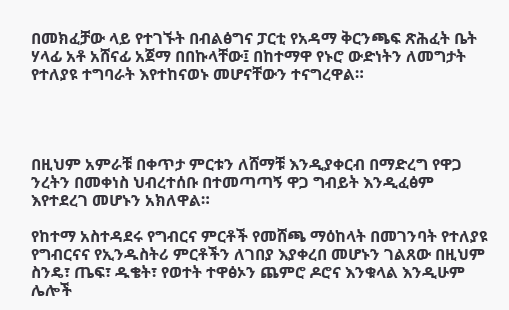በመክፈቻው ላይ የተገኙት በብልፅግና ፓርቲ የአዳማ ቅርንጫፍ ጽሕፈት ቤት ሃላፊ አቶ አሸናፊ አጀማ በበኩላቸው፤ በከተማዋ የኑሮ ውድነትን ለመግታት የተለያዩ ተግባራት እየተከናወኑ መሆናቸውን ተናግረዋል።




በዚህም አምራቹ በቀጥታ ምርቱን ለሸማቹ እንዲያቀርብ በማድረግ የዋጋ ንረትን በመቀነስ ህብረተሰቡ በተመጣጣኝ ዋጋ ግብይት እንዲፈፅም እየተደረገ መሆኑን አክለዋል።

የከተማ አስተዳደሩ የግብርና ምርቶች የመሸጫ ማዕከላት በመገንባት የተለያዩ የግብርናና የኢንዱስትሪ ምርቶችን ለገበያ እያቀረበ መሆኑን ገልጸው በዚህም ስንዴ፣ ጤፍ፣ ዱቄት፣ የወተት ተዋፅኦን ጨምሮ ዶሮና እንቁላል እንዲሁም ሌሎች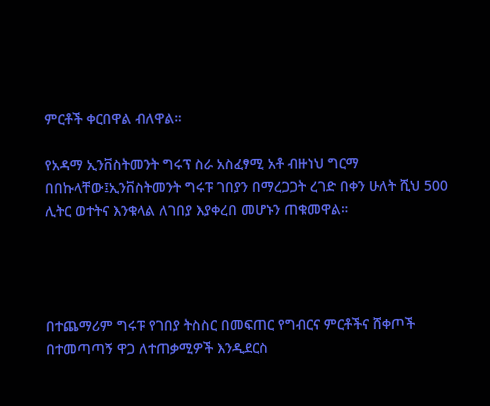ምርቶች ቀርበዋል ብለዋል።

የአዳማ ኢንቨስትመንት ግሩፕ ስራ አስፈፃሚ አቶ ብዙነህ ግርማ በበኩላቸው፤ኢንቨስትመንት ግሩፑ ገበያን በማረጋጋት ረገድ በቀን ሁለት ሺህ 500 ሊትር ወተትና እንቁላል ለገበያ እያቀረበ መሆኑን ጠቁመዋል።




በተጨማሪም ግሩፑ የገበያ ትስስር በመፍጠር የግብርና ምርቶችና ሸቀጦች በተመጣጣኝ ዋጋ ለተጠቃሚዎች እንዲደርስ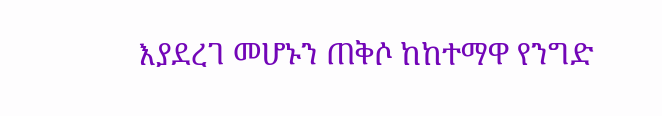እያደረገ መሆኑን ጠቅሶ ከከተማዋ የንግድ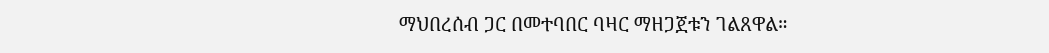ማህበረሰብ ጋር በመተባበር ባዛር ማዘጋጀቱን ገልጸዋል።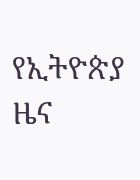የኢትዮጵያ ዜና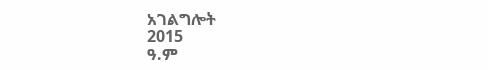አገልግሎት
2015
ዓ.ም